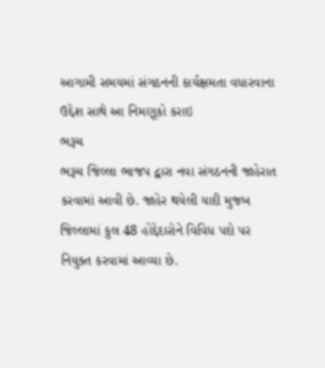આગામી સમયમાં સંગઠનની કાર્યક્ષમતા વધારવાના ઉદ્દેશ સાથે આ નિમણૂકો કરાઇ
ભરૂચ
ભરૂચ જિલ્લા ભાજપ દ્વારા નવા સંગઠનની જાહેરાત કરવામાં આવી છે. જાહેર થયેલી યાદી મુજબ જિલ્લામાં કુલ 48 હોદ્દેદારોને વિવિધ પદો પર નિયુક્ત કરવામાં આવ્યા છે.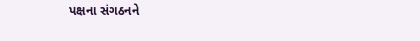પક્ષના સંગઠનને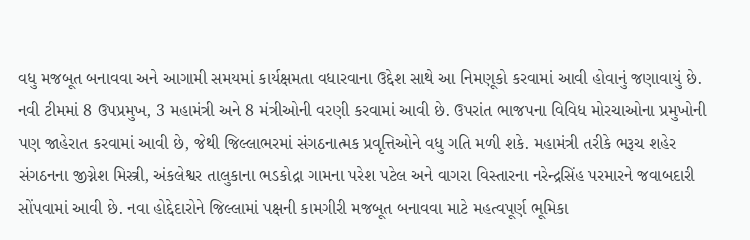વધુ મજબૂત બનાવવા અને આગામી સમયમાં કાર્યક્ષમતા વધારવાના ઉદ્દેશ સાથે આ નિમણૂકો કરવામાં આવી હોવાનું જણાવાયું છે.
નવી ટીમમાં 8 ઉપપ્રમુખ, 3 મહામંત્રી અને 8 મંત્રીઓની વરણી કરવામાં આવી છે. ઉપરાંત ભાજપના વિવિધ મોરચાઓના પ્રમુખોની પણ જાહેરાત કરવામાં આવી છે, જેથી જિલ્લાભરમાં સંગઠનાત્મક પ્રવૃત્તિઓને વધુ ગતિ મળી શકે. મહામંત્રી તરીકે ભરૂચ શહેર સંગઠનના જીગ્નેશ મિસ્ત્રી, અંકલેશ્વર તાલુકાના ભડકોદ્રા ગામના પરેશ પટેલ અને વાગરા વિસ્તારના નરેન્દ્રસિંહ પરમારને જવાબદારી સોંપવામાં આવી છે. નવા હોદ્દેદારોને જિલ્લામાં પક્ષની કામગીરી મજબૂત બનાવવા માટે મહત્વપૂર્ણ ભૂમિકા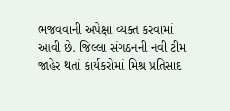ભજવવાની અપેક્ષા વ્યક્ત કરવામાં આવી છે. જિલ્લા સંગઠનની નવી ટીમ જાહેર થતાં કાર્યકરોમાં મિશ્ર પ્રતિસાદ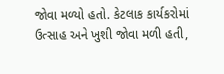જોવા મળ્યો હતો. કેટલાક કાર્યકરોમાં ઉત્સાહ અને ખુશી જોવા મળી હતી,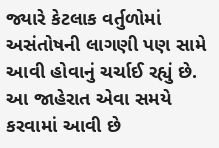જ્યારે કેટલાક વર્તુળોમાં અસંતોષની લાગણી પણ સામે આવી હોવાનું ચર્ચાઈ રહ્યું છે. આ જાહેરાત એવા સમયે કરવામાં આવી છે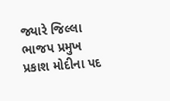જ્યારે જિલ્લા ભાજપ પ્રમુખ પ્રકાશ મોદીના પદ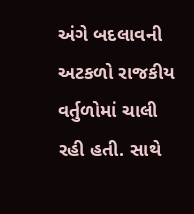અંગે બદલાવની અટકળો રાજકીય વર્તુળોમાં ચાલી રહી હતી. સાથે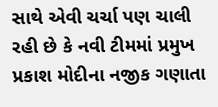સાથે એવી ચર્ચા પણ ચાલી રહી છે કે નવી ટીમમાં પ્રમુખ પ્રકાશ મોદીના નજીક ગણાતા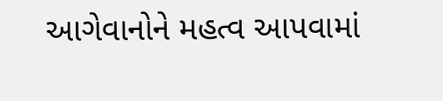આગેવાનોને મહત્વ આપવામાં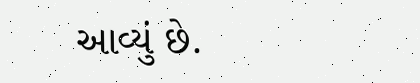આવ્યું છે.